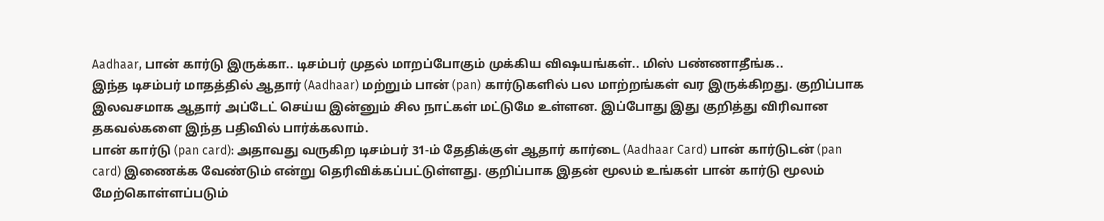Aadhaar, பான் கார்டு இருக்கா.. டிசம்பர் முதல் மாறப்போகும் முக்கிய விஷயங்கள்.. மிஸ் பண்ணாதீங்க..
இந்த டிசம்பர் மாதத்தில் ஆதார் (Aadhaar) மற்றும் பான் (pan) கார்டுகளில் பல மாற்றங்கள் வர இருக்கிறது. குறிப்பாக இலவசமாக ஆதார் அப்டேட் செய்ய இன்னும் சில நாட்கள் மட்டுமே உள்ளன. இப்போது இது குறித்து விரிவான தகவல்களை இந்த பதிவில் பார்க்கலாம்.
பான் கார்டு (pan card): அதாவது வருகிற டிசம்பர் 31-ம் தேதிக்குள் ஆதார் கார்டை (Aadhaar Card) பான் கார்டுடன் (pan card) இணைக்க வேண்டும் என்று தெரிவிக்கப்பட்டுள்ளது. குறிப்பாக இதன் மூலம் உங்கள் பான் கார்டு மூலம் மேற்கொள்ளப்படும்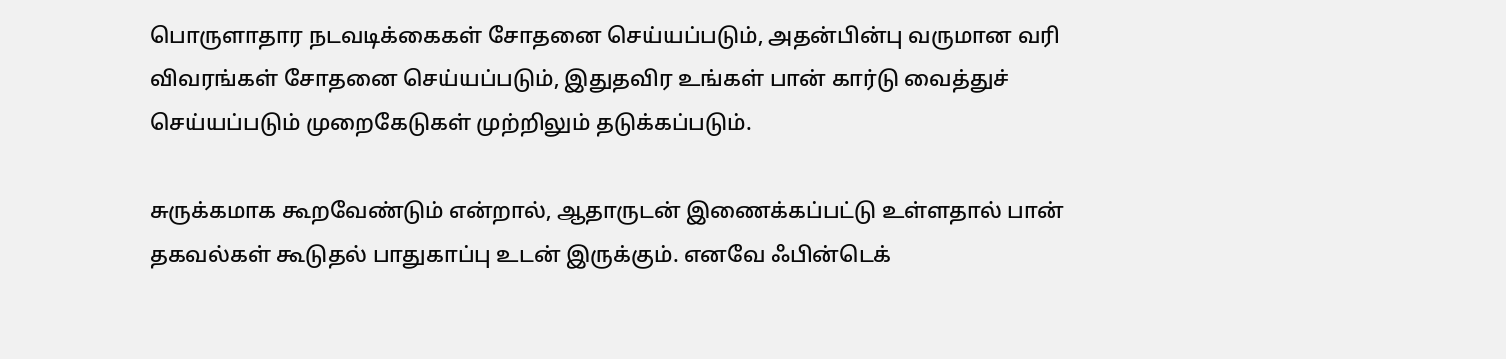பொருளாதார நடவடிக்கைகள் சோதனை செய்யப்படும், அதன்பின்பு வருமான வரி விவரங்கள் சோதனை செய்யப்படும், இதுதவிர உங்கள் பான் கார்டு வைத்துச் செய்யப்படும் முறைகேடுகள் முற்றிலும் தடுக்கப்படும்.

சுருக்கமாக கூறவேண்டும் என்றால், ஆதாருடன் இணைக்கப்பட்டு உள்ளதால் பான் தகவல்கள் கூடுதல் பாதுகாப்பு உடன் இருக்கும். எனவே ஃபின்டெக்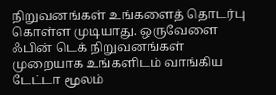நிறுவனங்கள் உங்களைத் தொடர்பு கொள்ள முடியாது. ஒருவேளை ஃபின் டெக் நிறுவனங்கள் முறையாக உங்களிடம் வாங்கிய டேட்டா மூலம்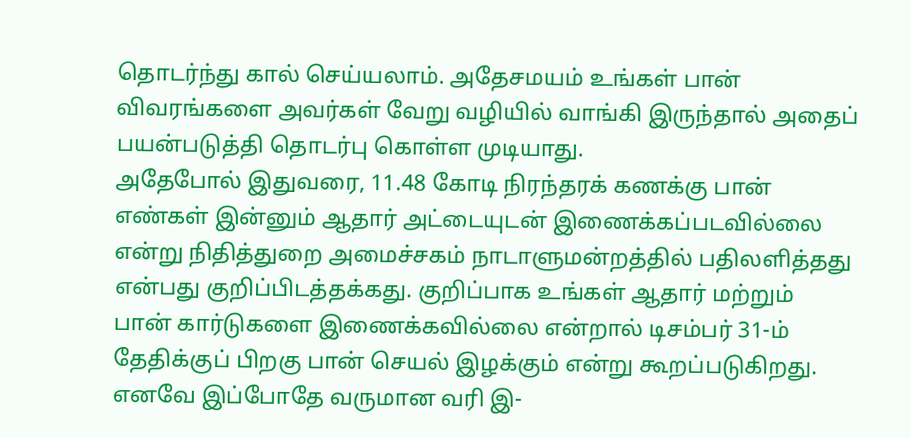தொடர்ந்து கால் செய்யலாம். அதேசமயம் உங்கள் பான் விவரங்களை அவர்கள் வேறு வழியில் வாங்கி இருந்தால் அதைப் பயன்படுத்தி தொடர்பு கொள்ள முடியாது.
அதேபோல் இதுவரை, 11.48 கோடி நிரந்தரக் கணக்கு பான் எண்கள் இன்னும் ஆதார் அட்டையுடன் இணைக்கப்படவில்லை என்று நிதித்துறை அமைச்சகம் நாடாளுமன்றத்தில் பதிலளித்தது என்பது குறிப்பிடத்தக்கது. குறிப்பாக உங்கள் ஆதார் மற்றும் பான் கார்டுகளை இணைக்கவில்லை என்றால் டிசம்பர் 31-ம் தேதிக்குப் பிறகு பான் செயல் இழக்கும் என்று கூறப்படுகிறது.
எனவே இப்போதே வருமான வரி இ-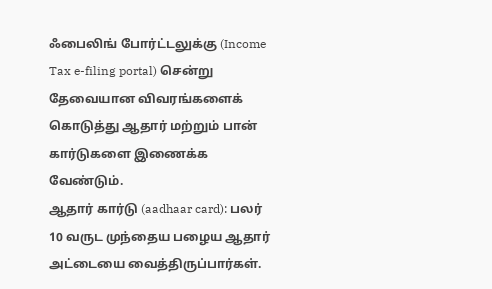ஃபைலிங் போர்ட்டலுக்கு (Income Tax e-filing portal) சென்று தேவையான விவரங்களைக் கொடுத்து ஆதார் மற்றும் பான் கார்டுகளை இணைக்க வேண்டும்.
ஆதார் கார்டு (aadhaar card): பலர் 10 வருட முந்தைய பழைய ஆதார் அட்டையை வைத்திருப்பார்கள்.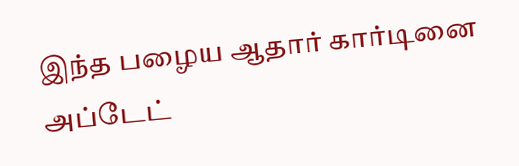இந்த பழைய ஆதார் கார்டினை அப்டேட்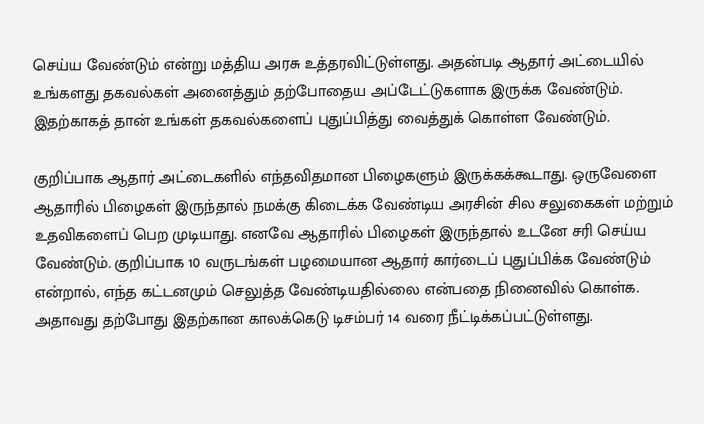செய்ய வேண்டும் என்று மத்திய அரசு உத்தரவிட்டுள்ளது. அதன்படி ஆதார் அட்டையில் உங்களது தகவல்கள் அனைத்தும் தற்போதைய அப்டேட்டுகளாக இருக்க வேண்டும். இதற்காகத் தான் உங்கள் தகவல்களைப் புதுப்பித்து வைத்துக் கொள்ள வேண்டும்.

குறிப்பாக ஆதார் அட்டைகளில் எந்தவிதமான பிழைகளும் இருக்கக்கூடாது. ஒருவேளை ஆதாரில் பிழைகள் இருந்தால் நமக்கு கிடைக்க வேண்டிய அரசின் சில சலுகைகள் மற்றும் உதவிகளைப் பெற முடியாது. எனவே ஆதாரில் பிழைகள் இருந்தால் உடனே சரி செய்ய வேண்டும். குறிப்பாக 10 வருடங்கள் பழமையான ஆதார் கார்டைப் புதுப்பிக்க வேண்டும் என்றால், எந்த கட்டனமும் செலுத்த வேண்டியதில்லை என்பதை நினைவில் கொள்க. அதாவது தற்போது இதற்கான காலக்கெடு டிசம்பர் 14 வரை நீட்டிக்கப்பட்டுள்ளது.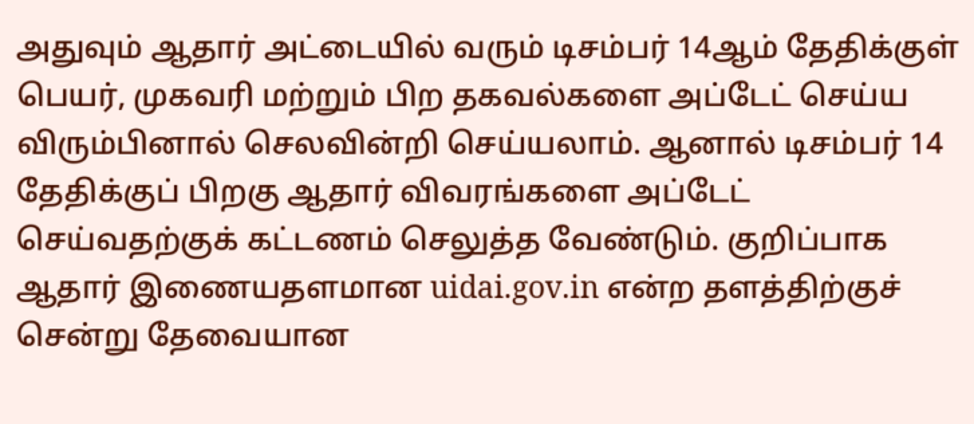அதுவும் ஆதார் அட்டையில் வரும் டிசம்பர் 14ஆம் தேதிக்குள் பெயர், முகவரி மற்றும் பிற தகவல்களை அப்டேட் செய்ய விரும்பினால் செலவின்றி செய்யலாம். ஆனால் டிசம்பர் 14 தேதிக்குப் பிறகு ஆதார் விவரங்களை அப்டேட் செய்வதற்குக் கட்டணம் செலுத்த வேண்டும். குறிப்பாக ஆதார் இணையதளமான uidai.gov.in என்ற தளத்திற்குச் சென்று தேவையான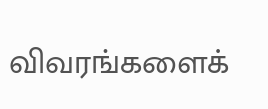விவரங்களைக்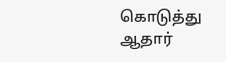கொடுத்து ஆதார்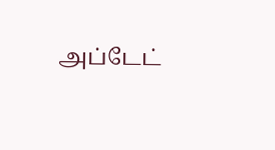அப்டேட்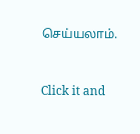செய்யலாம்.


Click it and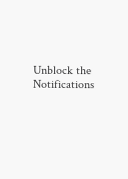Unblock the Notifications